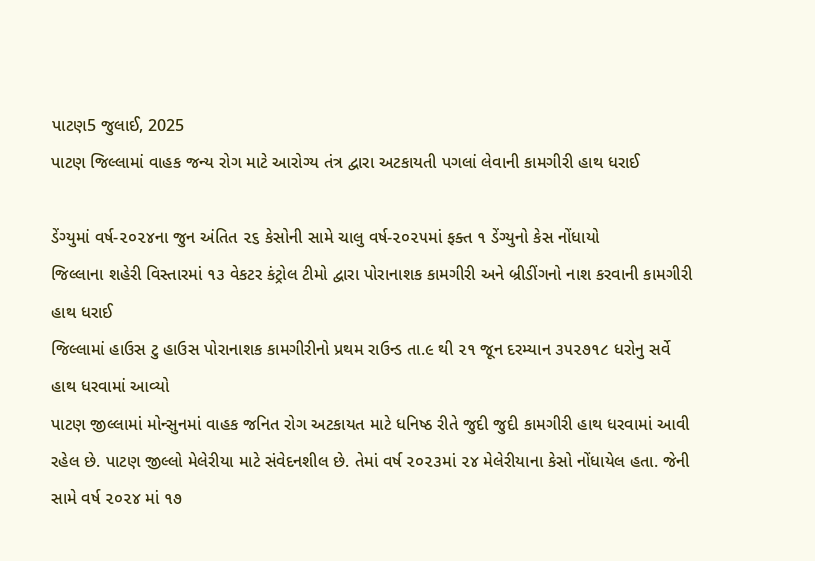પાટણ5 જુલાઈ, 2025
પાટણ જિલ્લામાં વાહક જન્ય રોગ માટે આરોગ્ય તંત્ર દ્વારા અટકાયતી પગલાં લેવાની કામગીરી હાથ ધરાઈ

ડેંગ્યુમાં વર્ષ-૨૦૨૪ના જુન અંતિત ૨૬ કેસોની સામે ચાલુ વર્ષ-૨૦૨૫માં ફક્ત ૧ ડેંગ્યુનો કેસ નોંધાયો
જિલ્લાના શહેરી વિસ્તારમાં ૧૩ વેકટર કંટ્રોલ ટીમો દ્વારા પોરાનાશક કામગીરી અને બ્રીડીંગનો નાશ કરવાની કામગીરી હાથ ધરાઈ
જિલ્લામાં હાઉસ ટુ હાઉસ પોરાનાશક કામગીરીનો પ્રથમ રાઉન્ડ તા.૯ થી ૨૧ જૂન દરમ્યાન ૩૫૨૭૧૮ ધરોનુ સર્વે હાથ ધરવામાં આવ્યો
પાટણ જીલ્લામાં મોન્સુનમાં વાહક જનિત રોગ અટકાયત માટે ધનિષ્ઠ રીતે જુદી જુદી કામગીરી હાથ ધરવામાં આવી રહેલ છે. પાટણ જીલ્લો મેલેરીયા માટે સંવેદનશીલ છે. તેમાં વર્ષ ૨૦૨૩માં ૨૪ મેલેરીયાના કેસો નોંધાયેલ હતા. જેની સામે વર્ષ ૨૦૨૪ માં ૧૭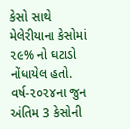કેસો સાથે મેલેરીયાના કેસોમાં ૨૯% નો ઘટાડો નોંધાયેલ હતો. વર્ષ-૨૦૨૪ના જુન અંતિમ 3 કેસોની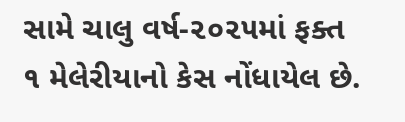સામે ચાલુ વર્ષ-૨૦૨૫માં ફક્ત ૧ મેલેરીયાનો કેસ નોંધાયેલ છે.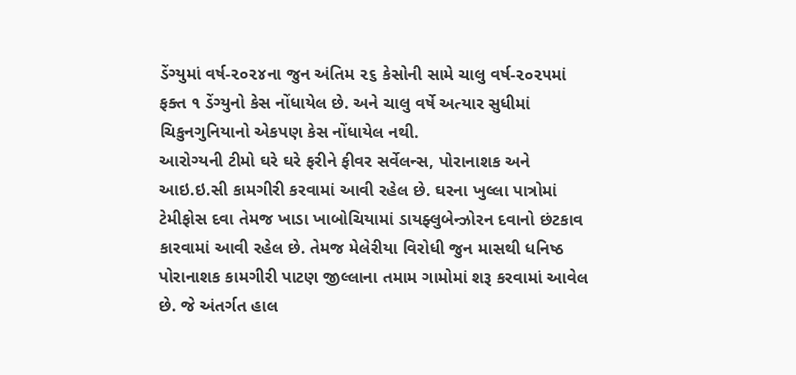ડેંગ્યુમાં વર્ષ-૨૦૨૪ના જુન અંતિમ ૨૬ કેસોની સામે ચાલુ વર્ષ-૨૦૨૫માં ફક્ત ૧ ડેંગ્યુનો કેસ નોંધાયેલ છે. અને ચાલુ વર્ષે અત્યાર સુધીમાં ચિકુનગુનિયાનો એકપણ કેસ નોંધાયેલ નથી.
આરોગ્યની ટીમો ઘરે ઘરે ફરીને ફીવર સર્વેલન્સ, પોરાનાશક અને આઇ.ઇ.સી કામગીરી કરવામાં આવી રહેલ છે. ઘરના ખુલ્લા પાત્રોમાં ટેમીફોસ દવા તેમજ ખાડા ખાબોચિયામાં ડાયફ્લુબેન્ઝોરન દવાનો છંટકાવ કારવામાં આવી રહેલ છે. તેમજ મેલેરીયા વિરોધી જુન માસથી ધનિષ્ઠ પોરાનાશક કામગીરી પાટણ જીલ્લાના તમામ ગામોમાં શરૂ કરવામાં આવેલ છે. જે અંતર્ગત હાલ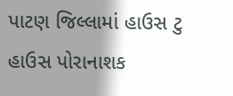પાટણ જિલ્લામાં હાઉસ ટુ હાઉસ પોરાનાશક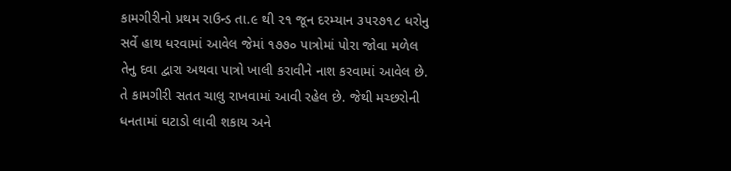કામગીરીનો પ્રથમ રાઉન્ડ તા.૯ થી ૨૧ જૂન દરમ્યાન ૩૫૨૭૧૮ ધરોનુ સર્વે હાથ ધરવામાં આવેલ જેમાં ૧૭૭૦ પાત્રોમાં પોરા જોવા મળેલ તેનુ દવા દ્વારા અથવા પાત્રો ખાલી કરાવીને નાશ કરવામાં આવેલ છે. તે કામગીરી સતત ચાલુ રાખવામાં આવી રહેલ છે. જેથી મચ્છરોની ધનતામાં ઘટાડો લાવી શકાય અને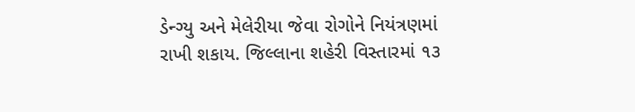ડેન્ગ્યુ અને મેલેરીયા જેવા રોગોને નિયંત્રણમાં રાખી શકાય. જિલ્લાના શહેરી વિસ્તારમાં ૧૩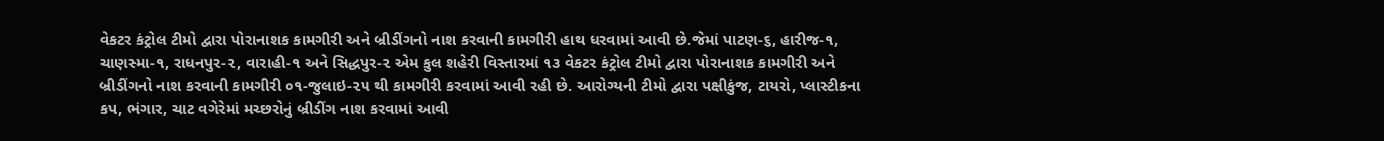વેકટર કંટ્રોલ ટીમો દ્વારા પોરાનાશક કામગીરી અને બ્રીડીંગનો નાશ કરવાની કામગીરી હાથ ધરવામાં આવી છે.જેમાં પાટણ-૬, હારીજ-૧, ચાણસ્મા-૧, રાધનપુર-૨, વારાહી-૧ અને સિદ્ધપુર-૨ એમ કુલ શહેરી વિસ્તારમાં ૧૩ વેકટર કંટ્રોલ ટીમો દ્વારા પોરાનાશક કામગીરી અને બ્રીડીંગનો નાશ કરવાની કામગીરી ૦૧-જુલાઇ-૨૫ થી કામગીરી કરવામાં આવી રહી છે. આરોગ્યની ટીમો દ્વારા પક્ષીકુંજ, ટાયરો, પ્લાસ્ટીકના કપ, ભંગાર, ચાટ વગેરેમાં મચ્છરોનું બ્રીડીંગ નાશ કરવામાં આવી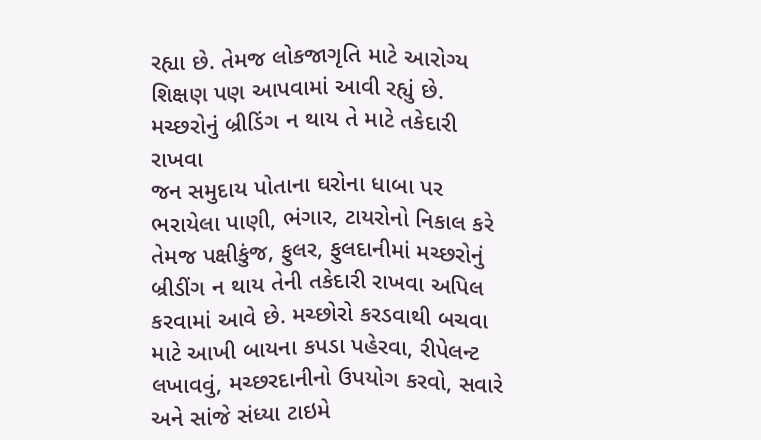રહ્યા છે. તેમજ લોકજાગૃતિ માટે આરોગ્ય શિક્ષણ પણ આપવામાં આવી રહ્યું છે.
મચ્છરોનું બ્રીડિંગ ન થાય તે માટે તકેદારી રાખવા
જન સમુદાય પોતાના ઘરોના ધાબા પર ભરાયેલા પાણી, ભંગાર, ટાયરોનો નિકાલ કરે તેમજ પક્ષીકુંજ, ફુલર, ફુલદાનીમાં મચ્છરોનું બ્રીડીંગ ન થાય તેની તકેદારી રાખવા અપિલ કરવામાં આવે છે. મચ્છોરો કરડવાથી બચવા માટે આખી બાયના કપડા પહેરવા, રીપેલન્ટ લખાવવું, મચ્છરદાનીનો ઉપયોગ કરવો, સવારે અને સાંજે સંધ્યા ટાઇમે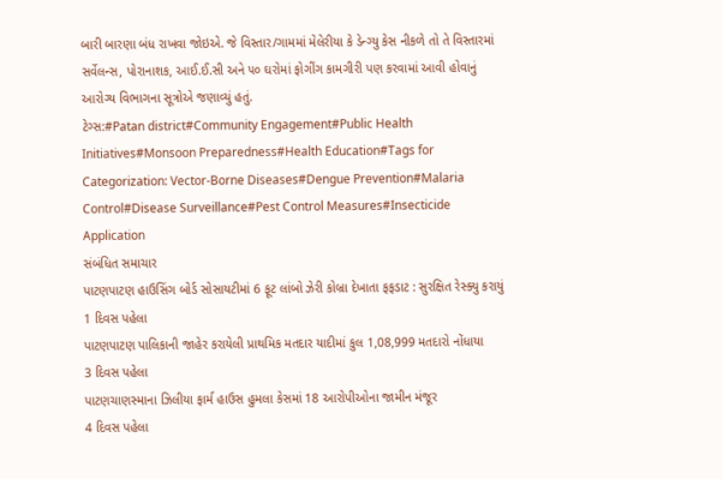બારી બારણા બંધ રાખવા જોઇએ. જે વિસ્તાર/ગામમાં મેલેરીયા કે ડેન્ગ્યુ કેસ નીકળે તો તે વિસ્તારમાં સર્વેલન્સ, પોરાનાશક, આઈ.ઈ.સી અને ૫૦ ઘરોમાં ફોગીંગ કામગીરી પણ કરવામાં આવી હોવાનું આરોગ્ય વિભાગના સૂત્રોએ જણાવ્યું હતું.
ટેગ્સ:#Patan district#Community Engagement#Public Health Initiatives#Monsoon Preparedness#Health Education#Tags for Categorization: Vector-Borne Diseases#Dengue Prevention#Malaria Control#Disease Surveillance#Pest Control Measures#Insecticide Application
સંબંધિત સમાચાર
પાટણપાટણ હાઉસિંગ બોર્ડ સોસાયટીમાં 6 ફૂટ લાંબો ઝેરી કોબ્રા દેખાતા ફફડાટ : સુરક્ષિત રેસ્ક્યુ કરાયું
1 દિવસ પહેલા
પાટણપાટણ પાલિકાની જાહેર કરાયેલી પ્રાથમિક મતદાર યાદીમાં કુલ 1,08,999 મતદારો નોંધાયા
3 દિવસ પહેલા
પાટણચાણસ્માના ઝિલીયા ફાર્મ હાઉસ હુમલા કેસમાં 18 આરોપીઓના જામીન મંજૂર
4 દિવસ પહેલા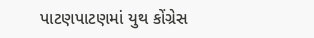પાટણપાટણમાં યુથ કોંગ્રેસ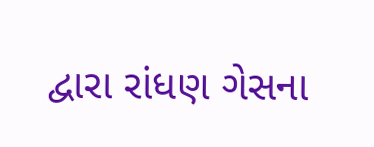દ્વારા રાંધણ ગેસના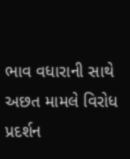ભાવ વધારાની સાથે અછત મામલે વિરોધ પ્રદર્શન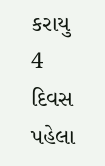કરાયુ
4 દિવસ પહેલા